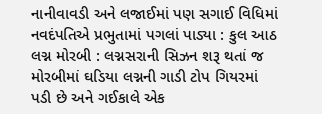નાનીવાવડી અને લજાઈમાં પણ સગાઈ વિધિમાં નવદંપતિએ પ્રભુતામાં પગલાં પાડ્યા : કુલ આઠ લગ્ન મોરબી : લગ્નસરાની સિઝન શરૂ થતાં જ મોરબીમાં ઘડિયા લગ્નની ગાડી ટોપ ગિયરમાં પડી છે અને ગઈકાલે એક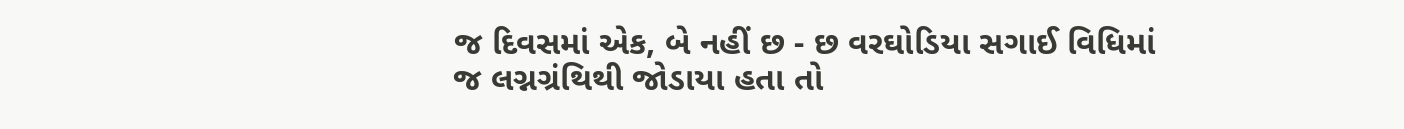જ દિવસમાં એક, બે નહીં છ - છ વરઘોડિયા સગાઈ વિધિમાં જ લગ્નગ્રંથિથી જોડાયા હતા તો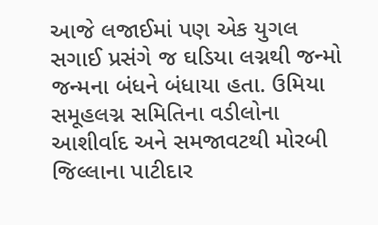આજે લજાઈમાં પણ એક યુગલ સગાઈ પ્રસંગે જ ઘડિયા લગ્નથી જન્મો જન્મના બંધને બંધાયા હતા. ઉમિયા સમૂહલગ્ન સમિતિના વડીલોના આશીર્વાદ અને સમજાવટથી મોરબી જિલ્લાના પાટીદાર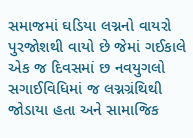સમાજમાં ઘડિયા લગ્નનો વાયરો પુરજોશથી વાયો છે જેમાં ગઈકાલે એક જ દિવસમાં છ નવયુગલો સગાઈવિધિમાં જ લગ્નગ્રંથિથી જોડાયા હતા અને સામાજિક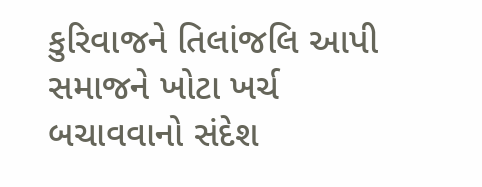કુરિવાજને તિલાંજલિ આપી સમાજને ખોટા ખર્ચ બચાવવાનો સંદેશ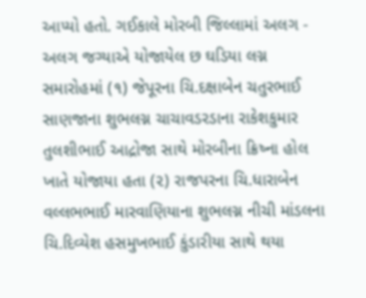આપ્યો હતો. ગઈકાલે મોરબી જિલ્લામાં અલગ - અલગ જગ્યાએ યોજાયેલ છ ઘડિયા લગ્ન સમારોહમાં (૧) જેપૂરના ચિ.દક્ષાબેન ચતુરભાઈ સાણજાના શુભલગ્ન ચાચાવડરડાના રાકેશકુમાર તુલશીભાઈ આદ્રોજા સાથે મોરબીના ક્રિષ્ના હોલ ખાતે યોજાયા હતા (૨) રાજપરના ચિ.ધારાબેન વલ્લભભાઈ મારવાણિયાના શુભલગ્ન નીચી માંડલના ચિ.દિવ્યેશ હસમુખભાઈ કુંડારીયા સાથે થયા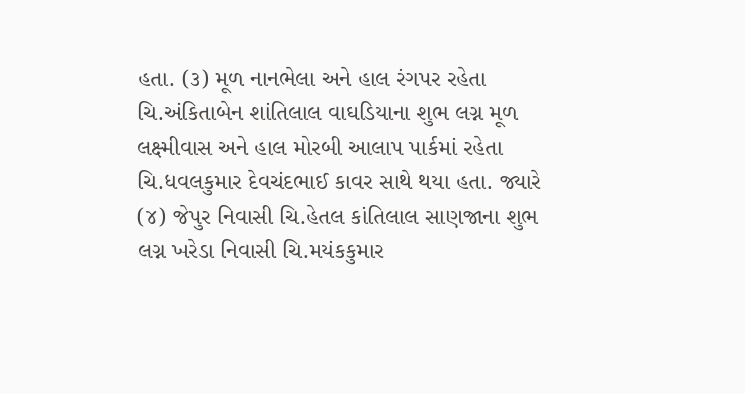હતા. (૩) મૂળ નાનભેલા અને હાલ રંગપર રહેતા ચિ.અંકિતાબેન શાંતિલાલ વાઘડિયાના શુભ લગ્ન મૂળ લક્ષ્મીવાસ અને હાલ મોરબી આલાપ પાર્કમાં રહેતા ચિ.ધવલકુમાર દેવચંદભાઈ કાવર સાથે થયા હતા. જ્યારે (૪) જેપુર નિવાસી ચિ.હેતલ કાંતિલાલ સાણજાના શુભ લગ્ન ખરેડા નિવાસી ચિ.મયંકકુમાર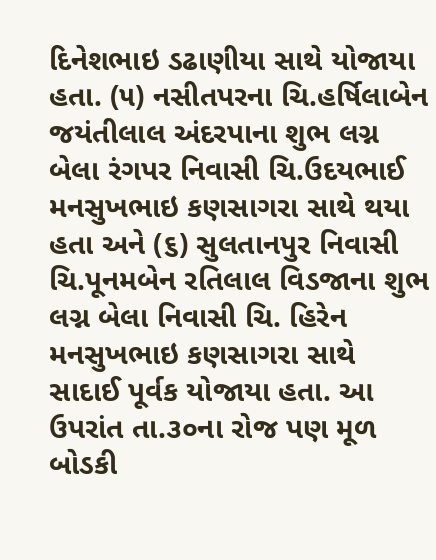દિનેશભાઇ ડઢાણીયા સાથે યોજાયા હતા. (૫) નસીતપરના ચિ.હર્ષિલાબેન જયંતીલાલ અંદરપાના શુભ લગ્ન બેલા રંગપર નિવાસી ચિ.ઉદયભાઈ મનસુખભાઇ કણસાગરા સાથે થયા હતા અને (૬) સુલતાનપુર નિવાસી ચિ.પૂનમબેન રતિલાલ વિડજાના શુભ લગ્ન બેલા નિવાસી ચિ. હિરેન મનસુખભાઇ કણસાગરા સાથે સાદાઈ પૂર્વક યોજાયા હતા. આ ઉપરાંત તા.૩૦ના રોજ પણ મૂળ બોડકી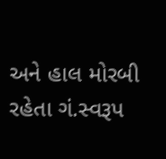અને હાલ મોરબી રહેતા ગં.સ્વરૂપ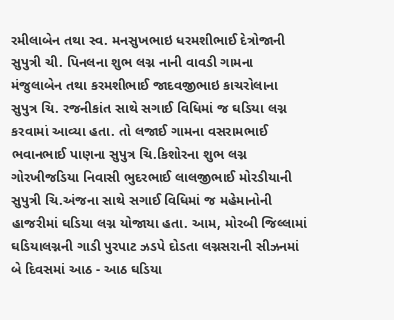રમીલાબેન તથા સ્વ. મનસુખભાઇ ધરમશીભાઈ દેત્રોજાની સુપુત્રી ચી. પિનલના શુભ લગ્ન નાની વાવડી ગામના મંજુલાબેન તથા કરમશીભાઈ જાદવજીભાઇ કાચરોલાના સુપુત્ર ચિ. રજનીકાંત સાથે સગાઈ વિધિમાં જ ઘડિયા લગ્ન કરવામાં આવ્યા હતા. તો લજાઈ ગામના વસરામભાઈ ભવાનભાઈ પાણના સુપુત્ર ચિ.કિશોરના શુભ લગ્ન ગોરખીજડિયા નિવાસી ભુદરભાઈ લાલજીભાઈ મોરડીયાની સુપુત્રી ચિ.અંજના સાથે સગાઈ વિધિમાં જ મહેમાનોની હાજરીમાં ઘડિયા લગ્ન યોજાયા હતા. આમ, મોરબી જિલ્લામાં ઘડિયાલગ્નની ગાડી પુરપાટ ઝડપે દોડતા લગ્નસરાની સીઝનમાં બે દિવસમાં આઠ - આઠ ઘડિયા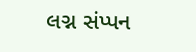લગ્ન સંપ્પન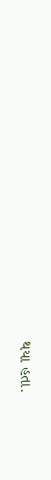થયા હતા.